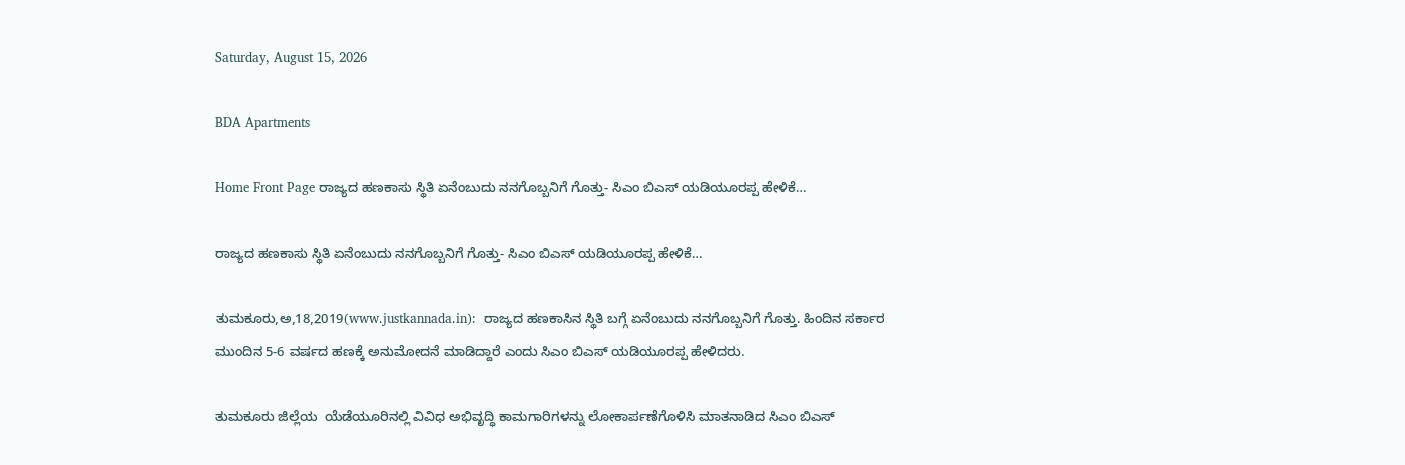Saturday, August 15, 2026

BDA Apartments

Home Front Page ರಾಜ್ಯದ ಹಣಕಾಸು ಸ್ಥಿತಿ ಏನೆಂಬುದು ನನಗೊಬ್ಬನಿಗೆ ಗೊತ್ತು- ಸಿಎಂ ಬಿಎಸ್ ಯಡಿಯೂರಪ್ಪ ಹೇಳಿಕೆ…

ರಾಜ್ಯದ ಹಣಕಾಸು ಸ್ಥಿತಿ ಏನೆಂಬುದು ನನಗೊಬ್ಬನಿಗೆ ಗೊತ್ತು- ಸಿಎಂ ಬಿಎಸ್ ಯಡಿಯೂರಪ್ಪ ಹೇಳಿಕೆ…

ತುಮಕೂರು,ಅ,18,2019(www.justkannada.in):  ರಾಜ್ಯದ ಹಣಕಾಸಿನ ಸ್ಥಿತಿ ಬಗ್ಗೆ ಏನೆಂಬುದು ನನಗೊಬ್ಬನಿಗೆ ಗೊತ್ತು. ಹಿಂದಿನ ಸರ್ಕಾರ ಮುಂದಿನ 5-6 ವರ್ಷದ ಹಣಕ್ಕೆ ಅನುಮೋದನೆ ಮಾಡಿದ್ದಾರೆ ಎಂದು ಸಿಎಂ ಬಿಎಸ್ ಯಡಿಯೂರಪ್ಪ ಹೇಳಿದರು.

ತುಮಕೂರು ಜಿಲ್ಲೆಯ  ಯೆಡೆಯೂರಿನಲ್ಲಿ ವಿವಿಧ ಅಭಿವೃದ್ಧಿ ಕಾಮಗಾರಿಗಳನ್ನು ಲೋಕಾರ್ಪಣೆಗೊಳಿಸಿ ಮಾತನಾಡಿದ ಸಿಎಂ ಬಿಎಸ್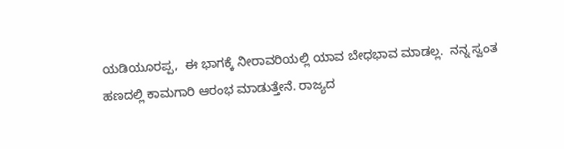ಯಡಿಯೂರಪ್ಪ,  ಈ ಭಾಗಕ್ಕೆ ನೀರಾವರಿಯಲ್ಲಿ ಯಾವ ಬೇಧಭಾವ ಮಾಡಲ್ಲ.  ನನ್ನ ಸ್ವಂತ ಹಣದಲ್ಲಿ ಕಾಮಗಾರಿ ಆರಂಭ ಮಾಡುತ್ತೇನೆ. ರಾಜ್ಯದ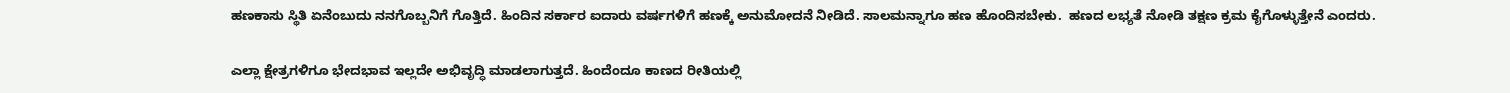ಹಣಕಾಸು ಸ್ಥಿತಿ ಏನೆಂಬುದು ನನಗೊಬ್ಬನಿಗೆ ಗೊತ್ತಿದೆ. ಹಿಂದಿನ ಸರ್ಕಾರ ಐದಾರು ವರ್ಷಗಳಿಗೆ ಹಣಕ್ಕೆ ಅನುಮೋದನೆ ನೀಡಿದೆ. ಸಾಲಮನ್ನಾಗೂ ಹಣ ಹೊಂದಿಸಬೇಕು.  ಹಣದ ಲಭ್ಯತೆ ನೋಡಿ ತಕ್ಷಣ ಕ್ರಮ ಕೈಗೊಳ್ಳುತ್ತೇನೆ ಎಂದರು.

ಎಲ್ಲಾ ಕ್ಷೇತ್ರಗಳಿಗೂ ಭೇದಭಾವ ಇಲ್ಲದೇ ಅಭಿವೃದ್ಧಿ ಮಾಡಲಾಗುತ್ತದೆ. ಹಿಂದೆಂದೂ ಕಾಣದ ರೀತಿಯಲ್ಲಿ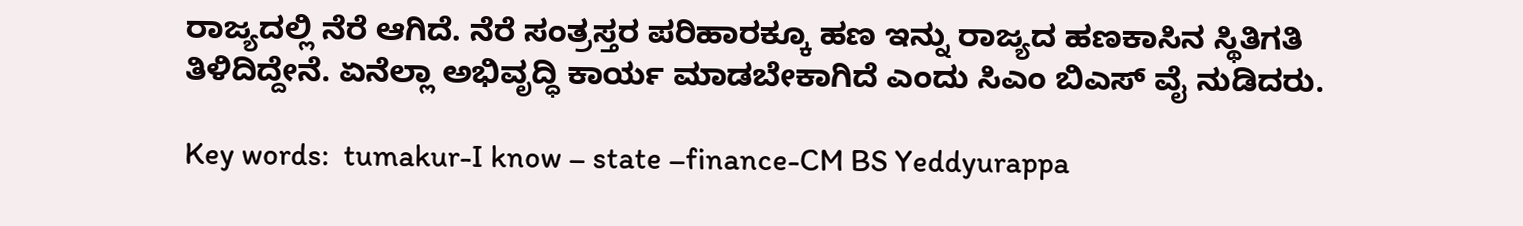ರಾಜ್ಯದಲ್ಲಿ ನೆರೆ ಆಗಿದೆ. ನೆರೆ ಸಂತ್ರಸ್ತರ ಪರಿಹಾರಕ್ಕೂ ಹಣ ಇನ್ನು ರಾಜ್ಯದ ಹಣಕಾಸಿನ ಸ್ಥಿತಿಗತಿ ತಿಳಿದಿದ್ದೇನೆ. ಏನೆಲ್ಲಾ ಅಭಿವೃದ್ಧಿ ಕಾರ್ಯ ಮಾಡಬೇಕಾಗಿದೆ ಎಂದು ಸಿಎಂ ಬಿಎಸ್ ವೈ ನುಡಿದರು.

Key words:  tumakur-I know – state –finance-CM BS Yeddyurappa